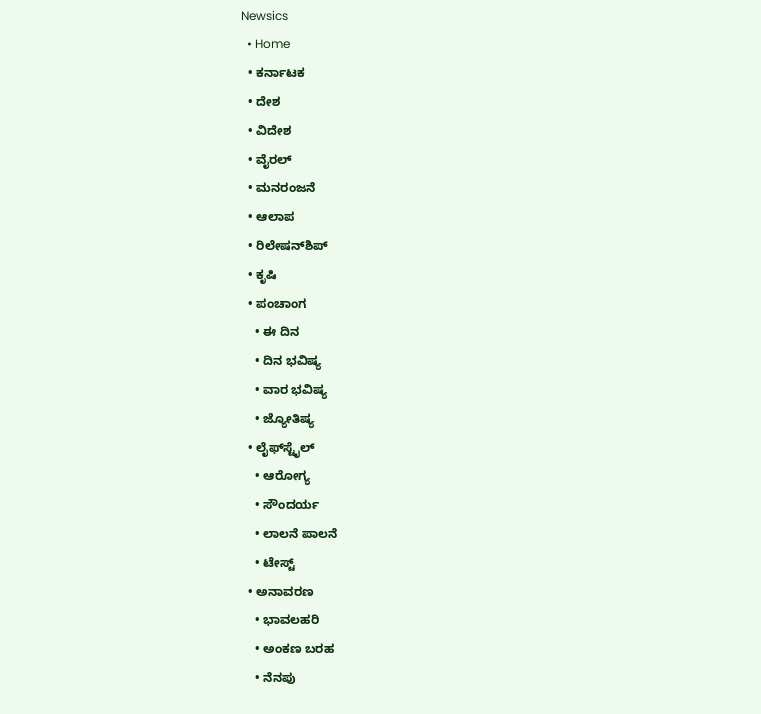Newsics
  • Home
  • ಕರ್ನಾಟಕ
  • ದೇಶ
  • ವಿದೇಶ
  • ವೈರಲ್
  • ಮನರಂಜನೆ
  • ಆಲಾಪ
  • ರಿಲೇಷನ್‌ಶಿಪ್
  • ಕೃಷಿ
  • ಪಂಚಾಂಗ
    • ಈ ದಿನ
    • ದಿನ ಭವಿಷ್ಯ
    • ವಾರ ಭವಿಷ್ಯ
    • ಜ್ಯೋತಿಷ್ಯ
  • ಲೈಫ್‌ಸ್ಟೈಲ್
    • ಆರೋಗ್ಯ
    • ಸೌಂದರ್ಯ
    • ಲಾಲನೆ ಪಾಲನೆ
    • ಟೇಸ್ಟ್
  • ಅನಾವರಣ
    • ಭಾವಲಹರಿ
    • ಅಂಕಣ ಬರಹ
    • ನೆನಪು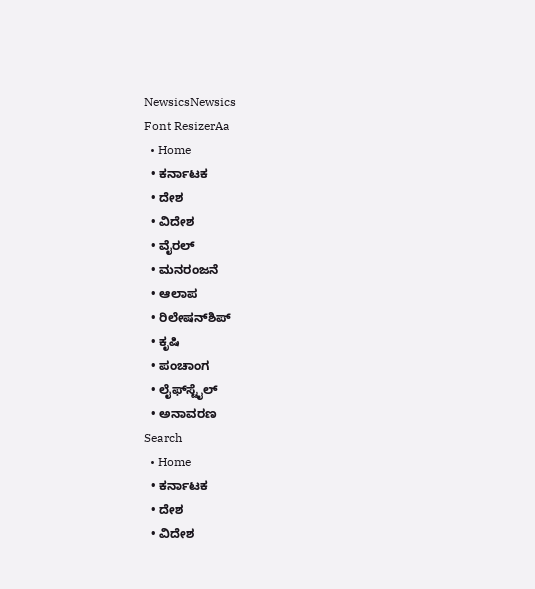NewsicsNewsics
Font ResizerAa
  • Home
  • ಕರ್ನಾಟಕ
  • ದೇಶ
  • ವಿದೇಶ
  • ವೈರಲ್
  • ಮನರಂಜನೆ
  • ಆಲಾಪ
  • ರಿಲೇಷನ್‌ಶಿಪ್
  • ಕೃಷಿ
  • ಪಂಚಾಂಗ
  • ಲೈಫ್‌ಸ್ಟೈಲ್
  • ಅನಾವರಣ
Search
  • Home
  • ಕರ್ನಾಟಕ
  • ದೇಶ
  • ವಿದೇಶ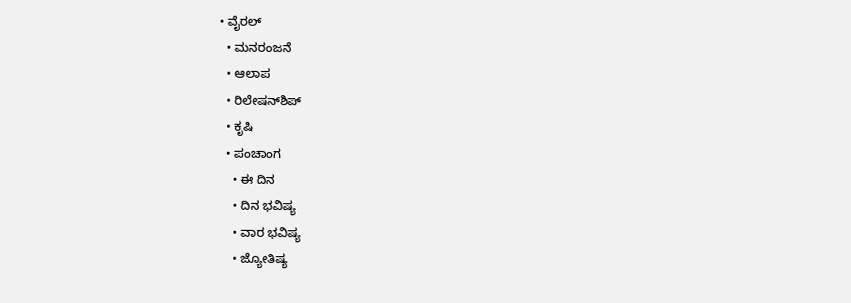• ವೈರಲ್
  • ಮನರಂಜನೆ
  • ಆಲಾಪ
  • ರಿಲೇಷನ್‌ಶಿಪ್
  • ಕೃಷಿ
  • ಪಂಚಾಂಗ
    • ಈ ದಿನ
    • ದಿನ ಭವಿಷ್ಯ
    • ವಾರ ಭವಿಷ್ಯ
    • ಜ್ಯೋತಿಷ್ಯ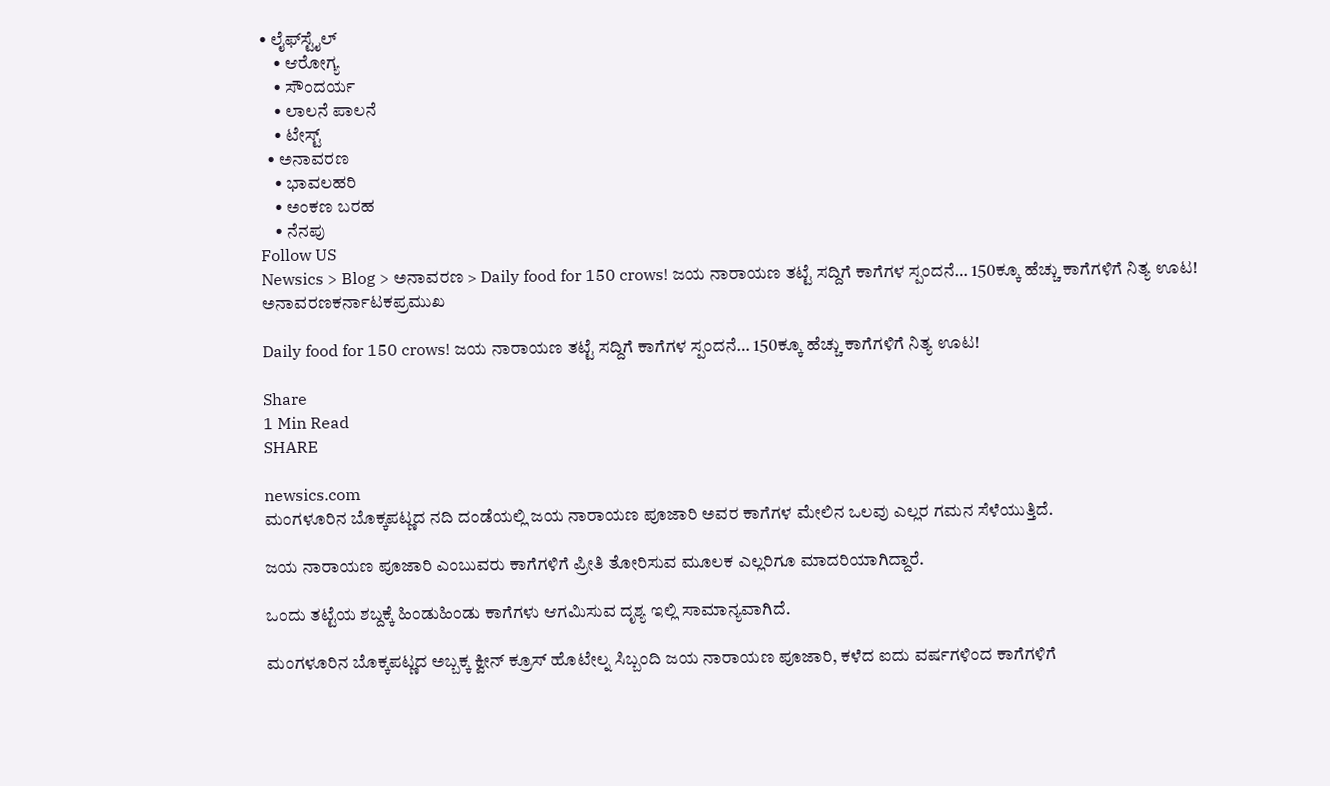• ಲೈಫ್‌ಸ್ಟೈಲ್
    • ಆರೋಗ್ಯ
    • ಸೌಂದರ್ಯ
    • ಲಾಲನೆ ಪಾಲನೆ
    • ಟೇಸ್ಟ್
  • ಅನಾವರಣ
    • ಭಾವಲಹರಿ
    • ಅಂಕಣ ಬರಹ
    • ನೆನಪು
Follow US
Newsics > Blog > ಅನಾವರಣ > Daily food for 150 crows! ಜಯ ನಾರಾಯಣ ತಟ್ಟೆ ಸದ್ದಿಗೆ ಕಾಗೆಗಳ ಸ್ಪಂದನೆ… 150ಕ್ಕೂ ಹೆಚ್ಚು ಕಾಗೆಗಳಿಗೆ ನಿತ್ಯ ಊಟ!
ಅನಾವರಣಕರ್ನಾಟಕಪ್ರಮುಖ

Daily food for 150 crows! ಜಯ ನಾರಾಯಣ ತಟ್ಟೆ ಸದ್ದಿಗೆ ಕಾಗೆಗಳ ಸ್ಪಂದನೆ… 150ಕ್ಕೂ ಹೆಚ್ಚು ಕಾಗೆಗಳಿಗೆ ನಿತ್ಯ ಊಟ!

Share
1 Min Read
SHARE

newsics.com
ಮಂಗಳೂರಿನ ಬೊಕ್ಕಪಟ್ಣದ ನದಿ ದಂಡೆಯಲ್ಲಿ ಜಯ ನಾರಾಯಣ ಪೂಜಾರಿ ಅವರ ಕಾಗೆಗಳ ಮೇಲಿನ ಒಲವು ಎಲ್ಲರ ಗಮನ ಸೆಳೆಯುತ್ತಿದೆ.

ಜಯ ನಾರಾಯಣ ಪೂಜಾರಿ ಎಂಬುವರು ಕಾಗೆಗಳಿಗೆ ಪ್ರೀತಿ ತೋರಿಸುವ ಮೂಲಕ ಎಲ್ಲರಿಗೂ ಮಾದರಿಯಾಗಿದ್ದಾರೆ.

ಒಂದು ತಟ್ಟೆಯ ಶಬ್ದಕ್ಕೆ ಹಿಂಡುಹಿಂಡು ಕಾಗೆಗಳು ಆಗಮಿಸುವ ದೃಶ್ಯ ಇಲ್ಲಿ ಸಾಮಾನ್ಯವಾಗಿದೆ.

ಮಂಗಳೂರಿನ ಬೊಕ್ಕಪಟ್ಣದ ಅಬ್ಬಕ್ಕ ಕ್ವೀನ್ ಕ್ರೂಸ್ ಹೊಟೇಲ್ನ ಸಿಬ್ಬಂದಿ ಜಯ ನಾರಾಯಣ ಪೂಜಾರಿ, ಕಳೆದ ಐದು ವರ್ಷಗಳಿಂದ ಕಾಗೆಗಳಿಗೆ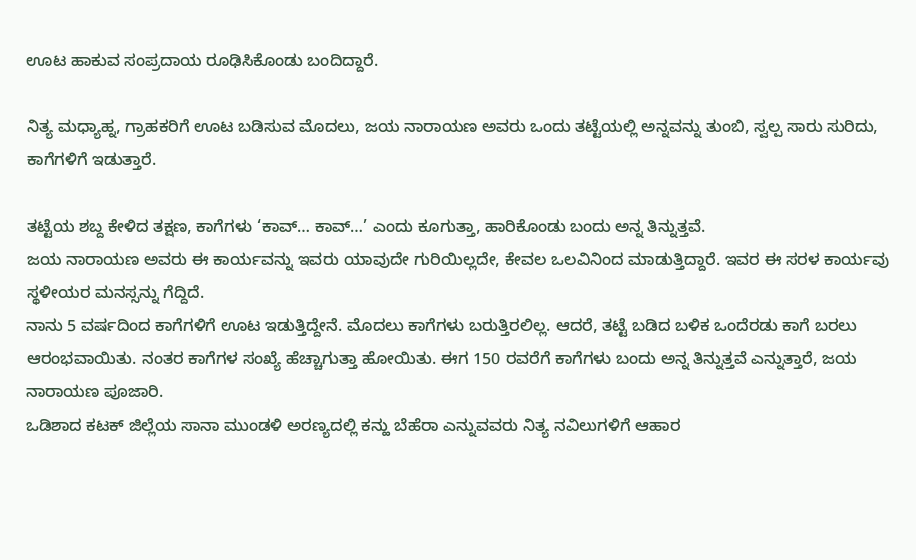ಊಟ ಹಾಕುವ ಸಂಪ್ರದಾಯ ರೂಢಿಸಿಕೊಂಡು ಬಂದಿದ್ದಾರೆ.

ನಿತ್ಯ ಮಧ್ಯಾಹ್ನ, ಗ್ರಾಹಕರಿಗೆ ಊಟ ಬಡಿಸುವ ಮೊದಲು, ಜಯ ನಾರಾಯಣ ಅವರು ಒಂದು ತಟ್ಟೆಯಲ್ಲಿ ಅನ್ನವನ್ನು ತುಂಬಿ, ಸ್ವಲ್ಪ ಸಾರು ಸುರಿದು, ಕಾಗೆಗಳಿಗೆ ಇಡುತ್ತಾರೆ.

ತಟ್ಟೆಯ ಶಬ್ದ ಕೇಳಿದ ತಕ್ಷಣ, ಕಾಗೆಗಳು ‘ಕಾವ್… ಕಾವ್…’ ಎಂದು ಕೂಗುತ್ತಾ, ಹಾರಿಕೊಂಡು ಬಂದು ಅನ್ನ ತಿನ್ನುತ್ತವೆ.
ಜಯ ನಾರಾಯಣ ಅವರು ಈ ಕಾರ್ಯವನ್ನು ಇವರು ಯಾವುದೇ ಗುರಿಯಿಲ್ಲದೇ, ಕೇವಲ ಒಲವಿನಿಂದ ಮಾಡುತ್ತಿದ್ದಾರೆ. ಇವರ ಈ ಸರಳ ಕಾರ್ಯವು ಸ್ಥಳೀಯರ ಮನಸ್ಸನ್ನು ಗೆದ್ದಿದೆ.
ನಾನು 5 ವರ್ಷದಿಂದ ಕಾಗೆಗಳಿಗೆ ಊಟ ಇಡುತ್ತಿದ್ದೇನೆ. ಮೊದಲು ಕಾಗೆಗಳು ಬರುತ್ತಿರಲಿಲ್ಲ. ಆದರೆ, ತಟ್ಟೆ ಬಡಿದ ಬಳಿಕ ಒಂದೆರಡು ಕಾಗೆ ಬರಲು ಆರಂಭವಾಯಿತು. ನಂತರ ಕಾಗೆಗಳ ಸಂಖ್ಯೆ ಹೆಚ್ಚಾಗುತ್ತಾ ಹೋಯಿತು. ಈಗ 150 ರವರೆಗೆ ಕಾಗೆಗಳು ಬಂದು ಅನ್ನ ತಿನ್ನುತ್ತವೆ ಎನ್ನುತ್ತಾರೆ, ಜಯ ನಾರಾಯಣ ಪೂಜಾರಿ.
ಒಡಿಶಾದ ಕಟಕ್ ಜಿಲ್ಲೆಯ ಸಾನಾ ಮುಂಡಳಿ ಅರಣ್ಯದಲ್ಲಿ ಕನ್ಹು ಬೆಹೆರಾ ಎನ್ನುವವರು ನಿತ್ಯ ನವಿಲುಗಳಿಗೆ ಆಹಾರ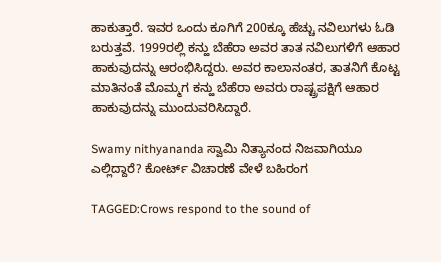ಹಾಕುತ್ತಾರೆ. ಇವರ ಒಂದು ಕೂಗಿಗೆ 200ಕ್ಕೂ ಹೆಚ್ಚು ನವಿಲುಗಳು ಓಡಿ ಬರುತ್ತವೆ. 1999ರಲ್ಲಿ ಕನ್ಹು ಬೆಹೆರಾ ಅವರ ತಾತ ನವಿಲುಗಳಿಗೆ ಆಹಾರ ಹಾಕುವುದನ್ನು ಆರಂಭಿಸಿದ್ದರು. ಅವರ ಕಾಲಾನಂತರ, ತಾತನಿಗೆ ಕೊಟ್ಟ ಮಾತಿನಂತೆ ಮೊಮ್ಮಗ ಕನ್ಹು ಬೆಹೆರಾ ಅವರು ರಾಷ್ಟ್ರಪಕ್ಷಿಗೆ ಆಹಾರ ಹಾಕುವುದನ್ನು ಮುಂದುವರಿಸಿದ್ದಾರೆ.

Swamy nithyananda ಸ್ವಾಮಿ ನಿತ್ಯಾನಂದ‌ ನಿಜವಾಗಿಯೂ ಎಲ್ಲಿದ್ದಾರೆ? ಕೋರ್ಟ್ ವಿಚಾರಣೆ ವೇಳೆ ಬಹಿರಂಗ

TAGGED:Crows respond to the sound of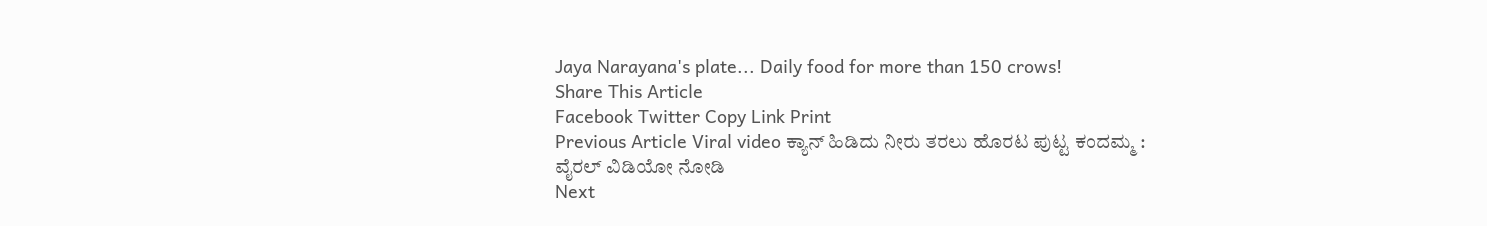Jaya Narayana's plate... Daily food for more than 150 crows!
Share This Article
Facebook Twitter Copy Link Print
Previous Article Viral video ಕ್ಯಾನ್ ಹಿಡಿದು ನೀರು ತರಲು ಹೊರಟ ಪುಟ್ಟ ಕಂದಮ್ಮ : ವೈರಲ್ ವಿಡಿಯೋ ನೋಡಿ
Next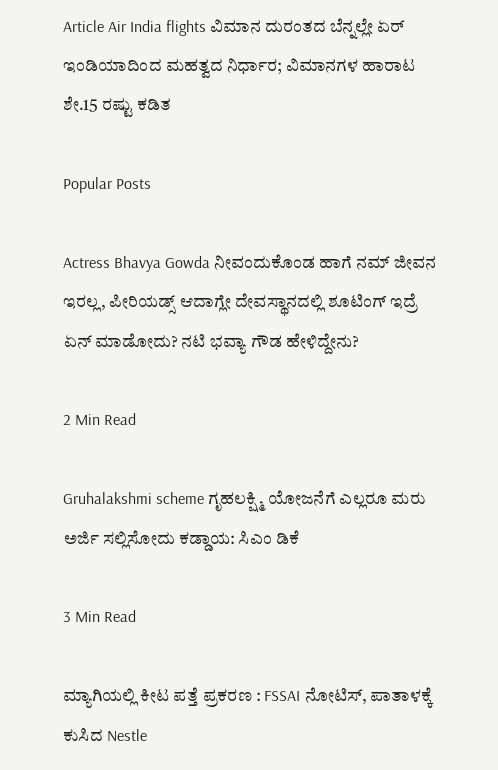Article Air India flights ವಿಮಾನ ದುರಂತದ ಬೆನ್ನಲ್ಲೇ ಏರ್ ಇಂಡಿಯಾದಿಂದ ಮಹತ್ವದ ನಿರ್ಧಾರ; ವಿಮಾನಗಳ ಹಾರಾಟ ಶೇ.15 ರಷ್ಟು ಕಡಿತ

Popular Posts

Actress Bhavya Gowda ನೀವಂದುಕೊಂಡ ಹಾಗೆ ನಮ್ ಜೀವನ ಇರಲ್ಲ, ಪೀರಿಯಡ್ಸ್‌ ಆದಾಗ್ಲೇ ದೇವಸ್ಥಾನದಲ್ಲಿ ಶೂಟಿಂಗ್‌ ಇದ್ರೆ ಏನ್‌ ಮಾಡೋದು? ನಟಿ‌ ಭವ್ಯಾ ಗೌಡ ಹೇಳಿದ್ದೇನು?

2 Min Read

Gruhalakshmi scheme ಗೃಹಲಕ್ಷ್ಮಿ ಯೋಜನೆಗೆ ಎಲ್ಲರೂ ಮರು ಅರ್ಜಿ ಸಲ್ಲಿಸೋದು ಕಡ್ಡಾಯ: ಸಿಎಂ ಡಿಕೆ

3 Min Read

ಮ್ಯಾಗಿಯಲ್ಲಿ ಕೀಟ ಪತ್ತೆ ಪ್ರಕರಣ : FSSAI ನೋಟಿಸ್, ಪಾತಾಳಕ್ಕೆ ಕುಸಿದ Nestle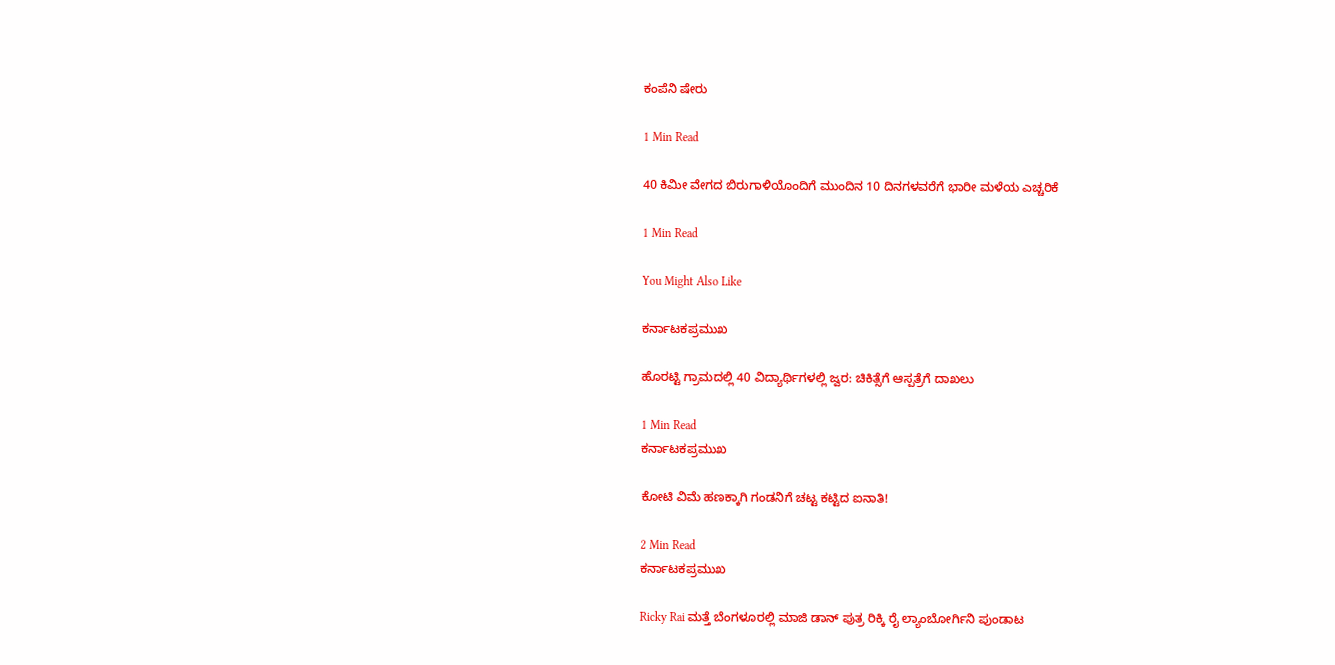ಕಂಪೆನಿ ಷೇರು

1 Min Read

40 ಕಿಮೀ ವೇಗದ ಬಿರುಗಾಳಿಯೊಂದಿಗೆ ಮುಂದಿನ 10 ದಿನಗಳವರೆಗೆ ಭಾರೀ ಮಳೆಯ ಎಚ್ಚರಿಕೆ

1 Min Read

You Might Also Like

ಕರ್ನಾಟಕಪ್ರಮುಖ

ಹೊರಟ್ಟಿ ಗ್ರಾಮದಲ್ಲಿ 40 ವಿದ್ಯಾರ್ಥಿಗಳಲ್ಲಿ ಜ್ವರ: ಚಿಕಿತ್ಸೆಗೆ ಆಸ್ಪತ್ರೆಗೆ ದಾಖಲು

1 Min Read
ಕರ್ನಾಟಕಪ್ರಮುಖ

ಕೋಟಿ ವಿಮೆ ಹಣಕ್ಕಾಗಿ ಗಂಡನಿಗೆ ಚಟ್ಟ ಕಟ್ಟಿದ ಐನಾತಿ!

2 Min Read
ಕರ್ನಾಟಕಪ್ರಮುಖ

Ricky Rai ಮತ್ತೆ ಬೆಂಗಳೂರಲ್ಲಿ ಮಾಜಿ ಡಾನ್ ಪುತ್ರ ರಿಕ್ಕಿ ರೈ ಲ್ಯಾಂಬೋರ್ಗಿನಿ ಪುಂಡಾಟ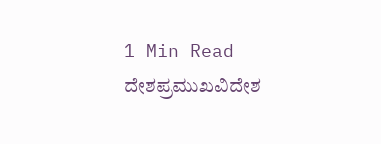1 Min Read
ದೇಶಪ್ರಮುಖವಿದೇಶ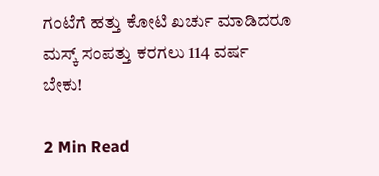ಗಂಟೆಗೆ ಹತ್ತು‌ ಕೋಟಿ‌ ಖರ್ಚು‌ ಮಾಡಿದರೂ ಮಸ್ಕ್ ಸಂಪತ್ತು ಕರಗಲು 114 ವರ್ಷ ಬೇಕು!

2 Min Read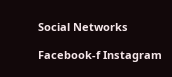Social Networks

Facebook-f Instagram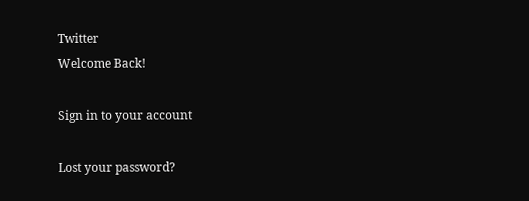Twitter
Welcome Back!

Sign in to your account

Lost your password?